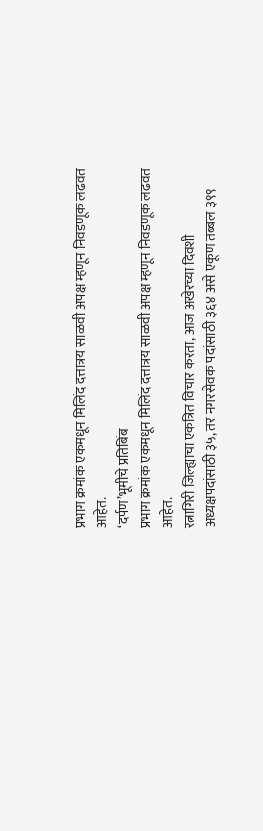प्रभाग क्रमांक एकमधून मिलिंद दत्तात्रय साळवी अपक्ष म्हणून निवडणूक लढवत आहेत.
‘दर्पण’भूमीचे प्रतिबिंब
प्रभाग क्रमांक एकमधून मिलिंद दत्तात्रय साळवी अपक्ष म्हणून निवडणूक लढवत आहेत.
रत्नागिरी जिल्ह्याचा एकत्रित विचार करता, आज अखेरच्या दिवशी अध्यक्षपदांसाठी ३५, तर नगरसेवक पदांसाठी ३६४ असे एकूण तब्बल ३९९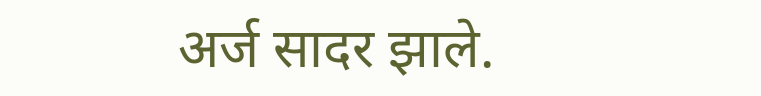अर्ज सादर झाले.